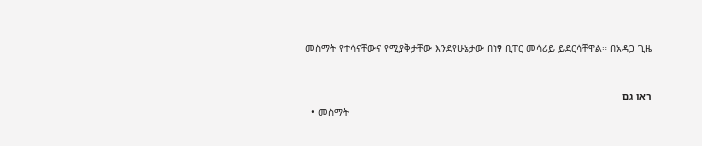መስማት የተሳናቸውና የሚያቅታቸው እንደየሁኔታው በነፃ ቢፐር መሳሪይ ይደርሳቸዋል። በአዳጋ ጊዜ


ראו גם
  • መስማት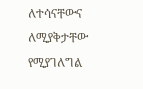ለተሳናቸውና ለሚያቅታቸው የሚያገለግል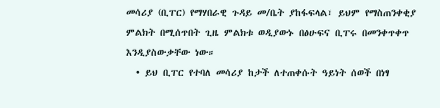መሳሪያ (ቢፐር) የማሃበራዊ ጉዳይ መ/ቤት ያከፋፍላል፣ ይህም የማስጠንቀቂያ ምልክት በሚሰጥበት ጊዜ ምልክቱ ወዲያውኑ በፅሁፍና ቢፐሩ በመንቀጥቀጥ እንዲያስውቃቸው ነው።
  • ይህ ቢፐር የተባለ መሳሪያ ከታች ለተጠቀሱት ዓይነት ሰወች በነፃ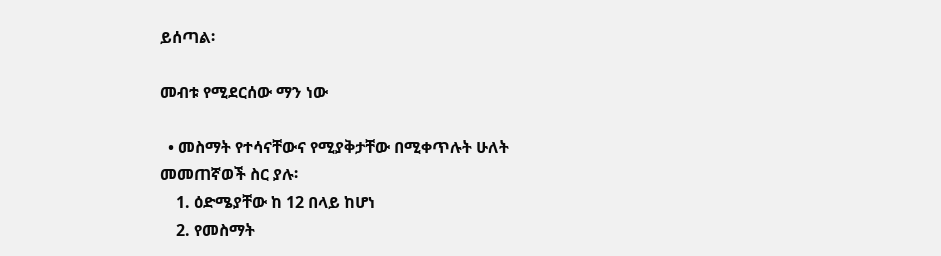ይሰጣል፡

መብቱ የሚደርሰው ማን ነው

  • መስማት የተሳናቸውና የሚያቅታቸው በሚቀጥሉት ሁለት መመጠኛወች ስር ያሉ፡
    1. ዕድሜያቸው ከ 12 በላይ ከሆነ
    2. የመስማት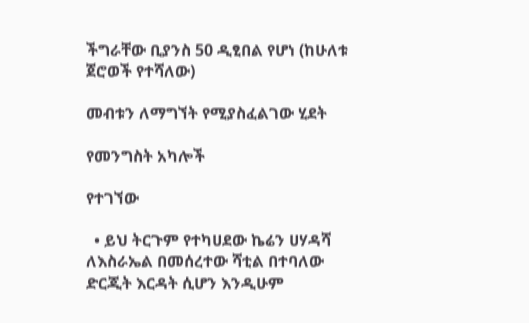ችግራቸው ቢያንስ 50 ዲፂበል የሆነ (ከሁለቱ ጀሮወች የተሻለው)

መብቱን ለማግኘት የሚያስፈልገው ሂደት

የመንግስት አካሎች

የተገኘው

  • ይህ ትርጉም የተካሀደው ኬሬን ሀሃዳሻ ለእስራኤል በመሰረተው ሻቲል በተባለው ድርጂት እርዳት ሲሆን እንዲሁም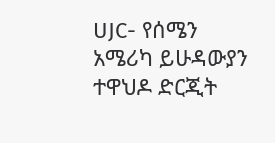UJC- የሰሜን አሜሪካ ይሁዳውያን ተዋህዶ ድርጂት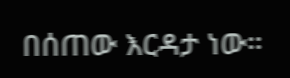በሰጠው እርዳታ ነው።